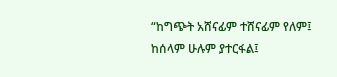“ከግጭት አሸናፊም ተሸናፊም የለም፤ ከሰላም ሁሉም ያተርፋል፤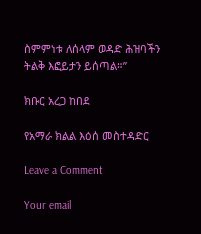ስምምነቱ ለሰላም ወዳድ ሕዝባችን ትልቅ እፎይታን ይሰጣል።”

ክቡር አረጋ ከበደ

የአማራ ክልል እዕሰ መስተዳድር

Leave a Comment

Your email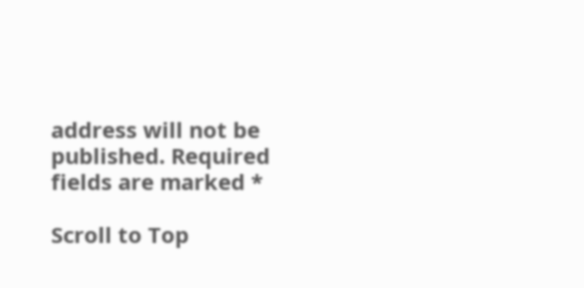address will not be published. Required fields are marked *

Scroll to Top